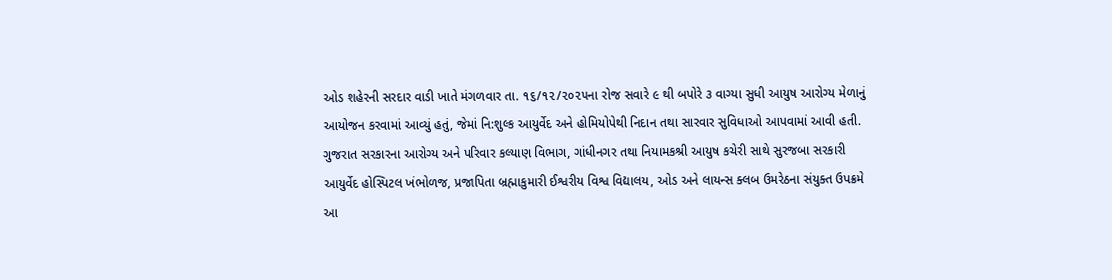ઓડ શહેરની સરદાર વાડી ખાતે મંગળવાર તા. ૧૬/૧૨/૨૦૨૫ના રોજ સવારે ૯ થી બપોરે ૩ વાગ્યા સુધી આયુષ આરોગ્ય મેળાનું આયોજન કરવામાં આવ્યું હતું, જેમાં નિ:શુલ્ક આયુર્વેદ અને હોમિયોપેથી નિદાન તથા સારવાર સુવિધાઓ આપવામાં આવી હતી. ગુજરાત સરકારના આરોગ્ય અને પરિવાર કલ્યાણ વિભાગ, ગાંધીનગર તથા નિયામકશ્રી આયુષ કચેરી સાથે સુરજબા સરકારી આયુર્વેદ હોસ્પિટલ ખંભોળજ, પ્રજાપિતા બ્રહ્માકુમારી ઈશ્વરીય વિશ્વ વિદ્યાલય, ઓડ અને લાયન્સ ક્લબ ઉમરેઠના સંયુક્ત ઉપક્રમે આ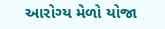આરોગ્ય મેળો યોજા